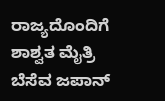ರಾಜ್ಯದೊಂದಿಗೆ ಶಾಶ್ವತ ಮೈತ್ರಿ ಬೆಸೆವ ಜಪಾನ್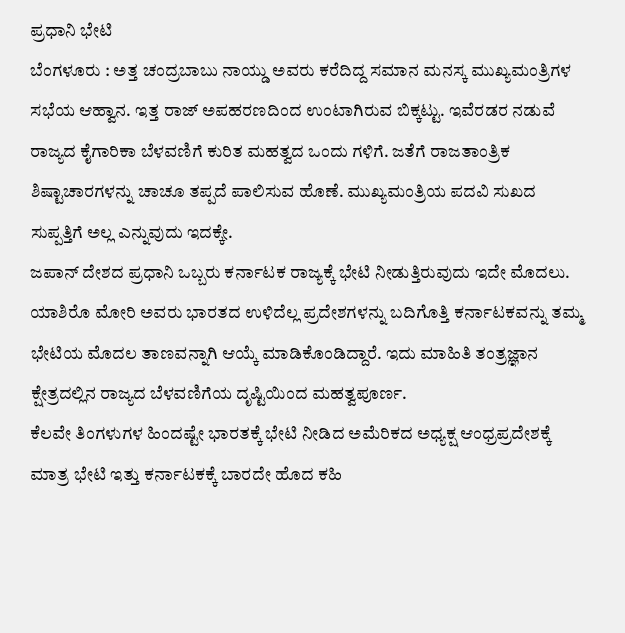ಪ್ರಧಾನಿ ಭೇಟಿ
ಬೆಂಗಳೂರು : ಅತ್ತ ಚಂದ್ರಬಾಬು ನಾಯ್ಡು ಅವರು ಕರೆದಿದ್ದ ಸಮಾನ ಮನಸ್ಕ ಮುಖ್ಯಮಂತ್ರಿಗಳ ಸಭೆಯ ಆಹ್ವಾನ. ಇತ್ತ ರಾಜ್ ಅಪಹರಣದಿಂದ ಉಂಟಾಗಿರುವ ಬಿಕ್ಕಟ್ಟು. ಇವೆರಡರ ನಡುವೆ ರಾಜ್ಯದ ಕೈಗಾರಿಕಾ ಬೆಳವಣಿಗೆ ಕುರಿತ ಮಹತ್ವದ ಒಂದು ಗಳಿಗೆ. ಜತೆಗೆ ರಾಜತಾಂತ್ರಿಕ ಶಿಷ್ಟಾಚಾರಗಳನ್ನು ಚಾಚೂ ತಪ್ಪದೆ ಪಾಲಿಸುವ ಹೊಣೆ. ಮುಖ್ಯಮಂತ್ರಿಯ ಪದವಿ ಸುಖದ ಸುಪ್ಪತ್ತಿಗೆ ಅಲ್ಲ ಎನ್ನುವುದು ಇದಕ್ಕೇ.
ಜಪಾನ್ ದೇಶದ ಪ್ರಧಾನಿ ಒಬ್ಬರು ಕರ್ನಾಟಕ ರಾಜ್ಯಕ್ಕೆ ಭೇಟಿ ನೀಡುತ್ತಿರುವುದು ಇದೇ ಮೊದಲು. ಯಾಶಿರೊ ಮೋರಿ ಅವರು ಭಾರತದ ಉಳಿದೆಲ್ಲ ಪ್ರದೇಶಗಳನ್ನು ಬದಿಗೊತ್ತಿ ಕರ್ನಾಟಕವನ್ನು ತಮ್ಮ ಭೇಟಿಯ ಮೊದಲ ತಾಣವನ್ನಾಗಿ ಆಯ್ಕೆ ಮಾಡಿಕೊಂಡಿದ್ದಾರೆ. ಇದು ಮಾಹಿತಿ ತಂತ್ರಜ್ಞಾನ ಕ್ಷೇತ್ರದಲ್ಲಿನ ರಾಜ್ಯದ ಬೆಳವಣಿಗೆಯ ದೃಷ್ಟಿಯಿಂದ ಮಹತ್ವಪೂರ್ಣ.
ಕೆಲವೇ ತಿಂಗಳುಗಳ ಹಿಂದಷ್ಟೇ ಭಾರತಕ್ಕೆ ಭೇಟಿ ನೀಡಿದ ಅಮೆರಿಕದ ಅಧ್ಯಕ್ಷ ಆಂಧ್ರಪ್ರದೇಶಕ್ಕೆ ಮಾತ್ರ ಭೇಟಿ ಇತ್ತು ಕರ್ನಾಟಕಕ್ಕೆ ಬಾರದೇ ಹೊದ ಕಹಿ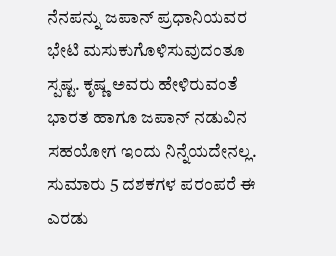ನೆನಪನ್ನು ಜಪಾನ್ ಪ್ರಧಾನಿಯವರ ಭೇಟಿ ಮಸುಕುಗೊಳಿಸುವುದಂತೂ ಸ್ಪಷ್ಟ. ಕೃಷ್ಣ ಅವರು ಹೇಳಿರುವಂತೆ ಭಾರತ ಹಾಗೂ ಜಪಾನ್ ನಡುವಿನ ಸಹಯೋಗ ಇಂದು ನಿನ್ನೆಯದೇನಲ್ಲ. ಸುಮಾರು 5 ದಶಕಗಳ ಪರಂಪರೆ ಈ ಎರಡು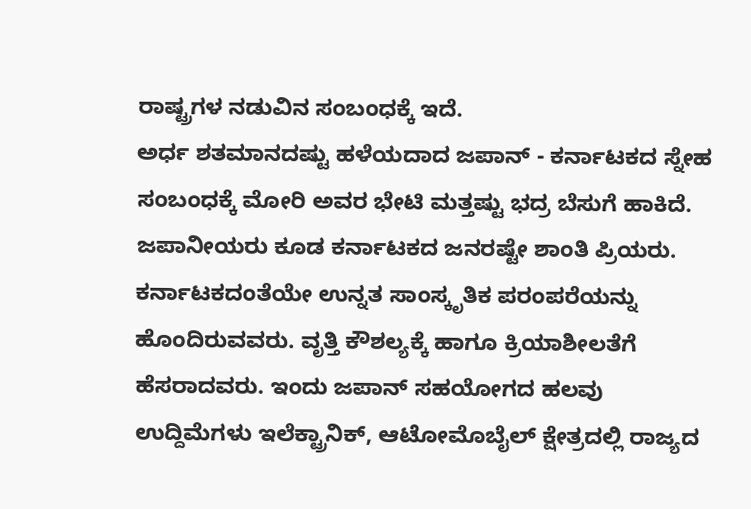ರಾಷ್ಟ್ರಗಳ ನಡುವಿನ ಸಂಬಂಧಕ್ಕೆ ಇದೆ.
ಅರ್ಧ ಶತಮಾನದಷ್ಟು ಹಳೆಯದಾದ ಜಪಾನ್ - ಕರ್ನಾಟಕದ ಸ್ನೇಹ ಸಂಬಂಧಕ್ಕೆ ಮೋರಿ ಅವರ ಭೇಟಿ ಮತ್ತಷ್ಟು ಭದ್ರ ಬೆಸುಗೆ ಹಾಕಿದೆ. ಜಪಾನೀಯರು ಕೂಡ ಕರ್ನಾಟಕದ ಜನರಷ್ಟೇ ಶಾಂತಿ ಪ್ರಿಯರು. ಕರ್ನಾಟಕದಂತೆಯೇ ಉನ್ನತ ಸಾಂಸ್ಕೃತಿಕ ಪರಂಪರೆಯನ್ನು ಹೊಂದಿರುವವರು. ವೃತ್ತಿ ಕೌಶಲ್ಯಕ್ಕೆ ಹಾಗೂ ಕ್ರಿಯಾಶೀಲತೆಗೆ ಹೆಸರಾದವರು. ಇಂದು ಜಪಾನ್ ಸಹಯೋಗದ ಹಲವು ಉದ್ದಿಮೆಗಳು ಇಲೆಕ್ಟ್ರಾನಿಕ್, ಆಟೋಮೊಬೈಲ್ ಕ್ಷೇತ್ರದಲ್ಲಿ ರಾಜ್ಯದ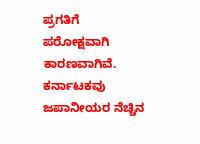ಪ್ರಗತಿಗೆ ಪರೋಕ್ಷವಾಗಿ ಕಾರಣವಾಗಿವೆ. ಕರ್ನಾಟಕವು ಜಪಾನೀಯರ ನೆಚ್ಚಿನ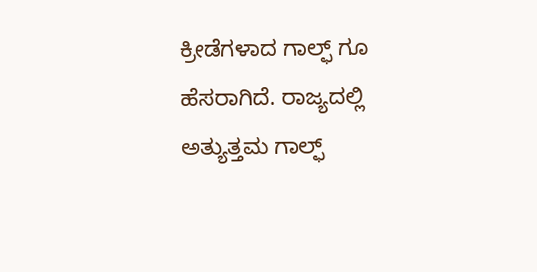ಕ್ರೀಡೆಗಳಾದ ಗಾಲ್ಫ್ ಗೂ ಹೆಸರಾಗಿದೆ. ರಾಜ್ಯದಲ್ಲಿ ಅತ್ಯುತ್ತಮ ಗಾಲ್ಫ್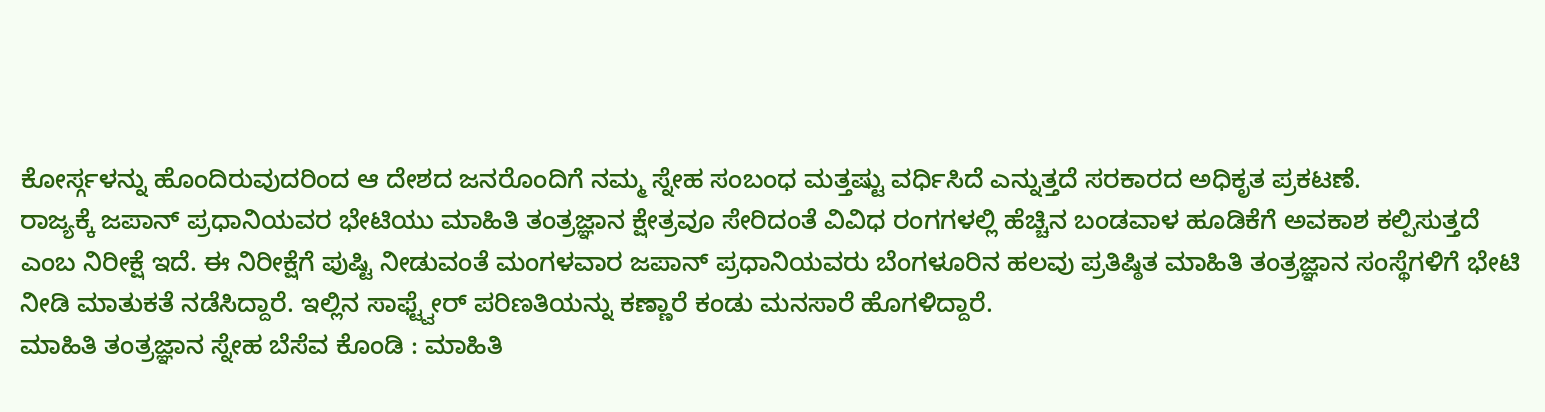ಕೋರ್ಸ್ಗಳನ್ನು ಹೊಂದಿರುವುದರಿಂದ ಆ ದೇಶದ ಜನರೊಂದಿಗೆ ನಮ್ಮ ಸ್ನೇಹ ಸಂಬಂಧ ಮತ್ತಷ್ಟು ವರ್ಧಿಸಿದೆ ಎನ್ನುತ್ತದೆ ಸರಕಾರದ ಅಧಿಕೃತ ಪ್ರಕಟಣೆ.
ರಾಜ್ಯಕ್ಕೆ ಜಪಾನ್ ಪ್ರಧಾನಿಯವರ ಭೇಟಿಯು ಮಾಹಿತಿ ತಂತ್ರಜ್ಞಾನ ಕ್ಷೇತ್ರವೂ ಸೇರಿದಂತೆ ವಿವಿಧ ರಂಗಗಳಲ್ಲಿ ಹೆಚ್ಚಿನ ಬಂಡವಾಳ ಹೂಡಿಕೆಗೆ ಅವಕಾಶ ಕಲ್ಪಿಸುತ್ತದೆ ಎಂಬ ನಿರೀಕ್ಷೆ ಇದೆ. ಈ ನಿರೀಕ್ಷೆಗೆ ಪುಷ್ಟಿ ನೀಡುವಂತೆ ಮಂಗಳವಾರ ಜಪಾನ್ ಪ್ರಧಾನಿಯವರು ಬೆಂಗಳೂರಿನ ಹಲವು ಪ್ರತಿಷ್ಠಿತ ಮಾಹಿತಿ ತಂತ್ರಜ್ಞಾನ ಸಂಸ್ಥೆಗಳಿಗೆ ಭೇಟಿ ನೀಡಿ ಮಾತುಕತೆ ನಡೆಸಿದ್ದಾರೆ. ಇಲ್ಲಿನ ಸಾಫ್ಟ್ವೇರ್ ಪರಿಣತಿಯನ್ನು ಕಣ್ಣಾರೆ ಕಂಡು ಮನಸಾರೆ ಹೊಗಳಿದ್ದಾರೆ.
ಮಾಹಿತಿ ತಂತ್ರಜ್ಞಾನ ಸ್ನೇಹ ಬೆಸೆವ ಕೊಂಡಿ : ಮಾಹಿತಿ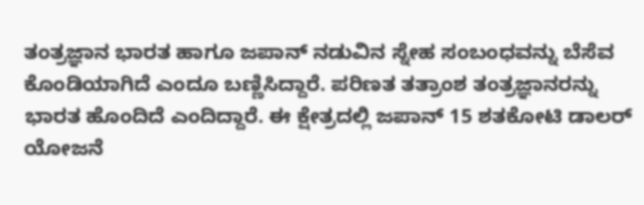ತಂತ್ರಜ್ಞಾನ ಭಾರತ ಹಾಗೂ ಜಪಾನ್ ನಡುವಿನ ಸ್ನೇಹ ಸಂಬಂಧವನ್ನು ಬೆಸೆವ ಕೊಂಡಿಯಾಗಿದೆ ಎಂದೂ ಬಣ್ಣಿಸಿದ್ದಾರೆ. ಪರಿಣತ ತತ್ರಾಂಶ ತಂತ್ರಜ್ಞಾನರನ್ನು ಭಾರತ ಹೊಂದಿದೆ ಎಂದಿದ್ದಾರೆ. ಈ ಕ್ಷೇತ್ರದಲ್ಲಿ ಜಪಾನ್ 15 ಶತಕೋಟಿ ಡಾಲರ್ ಯೋಜನೆ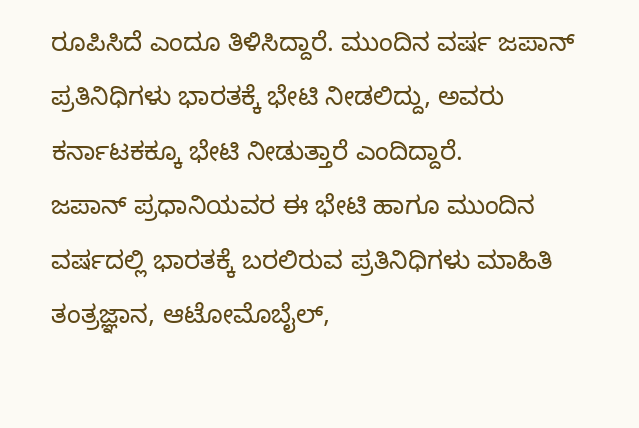ರೂಪಿಸಿದೆ ಎಂದೂ ತಿಳಿಸಿದ್ದಾರೆ. ಮುಂದಿನ ವರ್ಷ ಜಪಾನ್ ಪ್ರತಿನಿಧಿಗಳು ಭಾರತಕ್ಕೆ ಭೇಟಿ ನೀಡಲಿದ್ದು, ಅವರು ಕರ್ನಾಟಕಕ್ಕೂ ಭೇಟಿ ನೀಡುತ್ತಾರೆ ಎಂದಿದ್ದಾರೆ.
ಜಪಾನ್ ಪ್ರಧಾನಿಯವರ ಈ ಭೇಟಿ ಹಾಗೂ ಮುಂದಿನ ವರ್ಷದಲ್ಲಿ ಭಾರತಕ್ಕೆ ಬರಲಿರುವ ಪ್ರತಿನಿಧಿಗಳು ಮಾಹಿತಿ ತಂತ್ರಜ್ಞಾನ, ಆಟೋಮೊಬೈಲ್,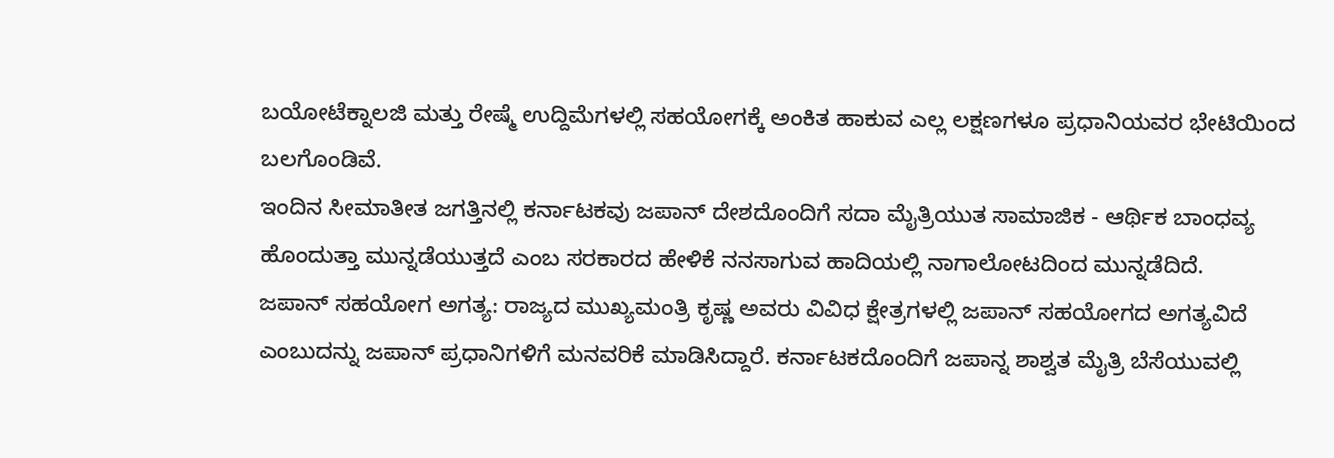ಬಯೋಟೆಕ್ನಾಲಜಿ ಮತ್ತು ರೇಷ್ಮೆ ಉದ್ದಿಮೆಗಳಲ್ಲಿ ಸಹಯೋಗಕ್ಕೆ ಅಂಕಿತ ಹಾಕುವ ಎಲ್ಲ ಲಕ್ಷಣಗಳೂ ಪ್ರಧಾನಿಯವರ ಭೇಟಿಯಿಂದ ಬಲಗೊಂಡಿವೆ.
ಇಂದಿನ ಸೀಮಾತೀತ ಜಗತ್ತಿನಲ್ಲಿ ಕರ್ನಾಟಕವು ಜಪಾನ್ ದೇಶದೊಂದಿಗೆ ಸದಾ ಮೈತ್ರಿಯುತ ಸಾಮಾಜಿಕ - ಆರ್ಥಿಕ ಬಾಂಧವ್ಯ ಹೊಂದುತ್ತಾ ಮುನ್ನಡೆಯುತ್ತದೆ ಎಂಬ ಸರಕಾರದ ಹೇಳಿಕೆ ನನಸಾಗುವ ಹಾದಿಯಲ್ಲಿ ನಾಗಾಲೋಟದಿಂದ ಮುನ್ನಡೆದಿದೆ.
ಜಪಾನ್ ಸಹಯೋಗ ಅಗತ್ಯ: ರಾಜ್ಯದ ಮುಖ್ಯಮಂತ್ರಿ ಕೃಷ್ಣ ಅವರು ವಿವಿಧ ಕ್ಷೇತ್ರಗಳಲ್ಲಿ ಜಪಾನ್ ಸಹಯೋಗದ ಅಗತ್ಯವಿದೆ ಎಂಬುದನ್ನು ಜಪಾನ್ ಪ್ರಧಾನಿಗಳಿಗೆ ಮನವರಿಕೆ ಮಾಡಿಸಿದ್ದಾರೆ. ಕರ್ನಾಟಕದೊಂದಿಗೆ ಜಪಾನ್ನ ಶಾಶ್ವತ ಮೈತ್ರಿ ಬೆಸೆಯುವಲ್ಲಿ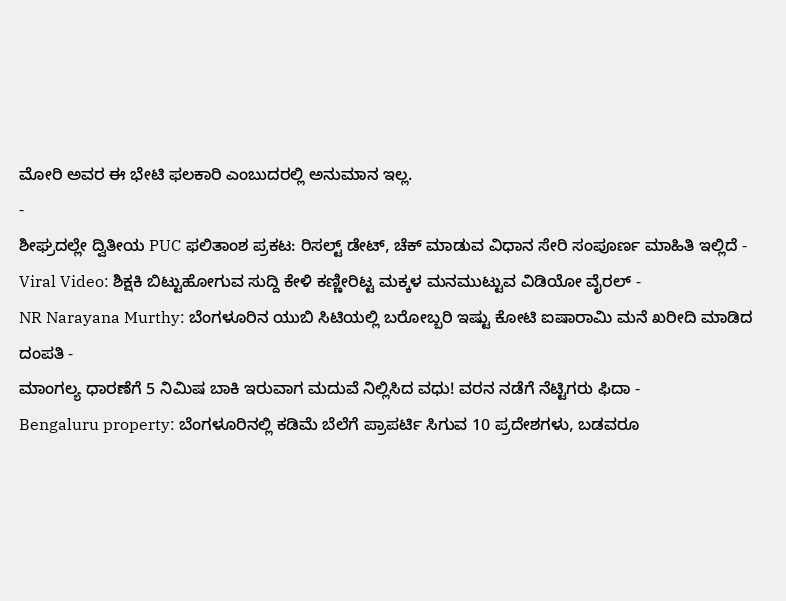ಮೋರಿ ಅವರ ಈ ಭೇಟಿ ಫಲಕಾರಿ ಎಂಬುದರಲ್ಲಿ ಅನುಮಾನ ಇಲ್ಲ.
-
ಶೀಘ್ರದಲ್ಲೇ ದ್ವಿತೀಯ PUC ಫಲಿತಾಂಶ ಪ್ರಕಟ: ರಿಸಲ್ಟ್ ಡೇಟ್, ಚೆಕ್ ಮಾಡುವ ವಿಧಾನ ಸೇರಿ ಸಂಪೂರ್ಣ ಮಾಹಿತಿ ಇಲ್ಲಿದೆ -
Viral Video: ಶಿಕ್ಷಕಿ ಬಿಟ್ಟುಹೋಗುವ ಸುದ್ದಿ ಕೇಳಿ ಕಣ್ಣೀರಿಟ್ಟ ಮಕ್ಕಳ ಮನಮುಟ್ಟುವ ವಿಡಿಯೋ ವೈರಲ್ -
NR Narayana Murthy: ಬೆಂಗಳೂರಿನ ಯುಬಿ ಸಿಟಿಯಲ್ಲಿ ಬರೋಬ್ಬರಿ ಇಷ್ಟು ಕೋಟಿ ಐಷಾರಾಮಿ ಮನೆ ಖರೀದಿ ಮಾಡಿದ ದಂಪತಿ -
ಮಾಂಗಲ್ಯ ಧಾರಣೆಗೆ 5 ನಿಮಿಷ ಬಾಕಿ ಇರುವಾಗ ಮದುವೆ ನಿಲ್ಲಿಸಿದ ವಧು! ವರನ ನಡೆಗೆ ನೆಟ್ಟಿಗರು ಫಿದಾ -
Bengaluru property: ಬೆಂಗಳೂರಿನಲ್ಲಿ ಕಡಿಮೆ ಬೆಲೆಗೆ ಪ್ರಾಪರ್ಟಿ ಸಿಗುವ 10 ಪ್ರದೇಶಗಳು, ಬಡವರೂ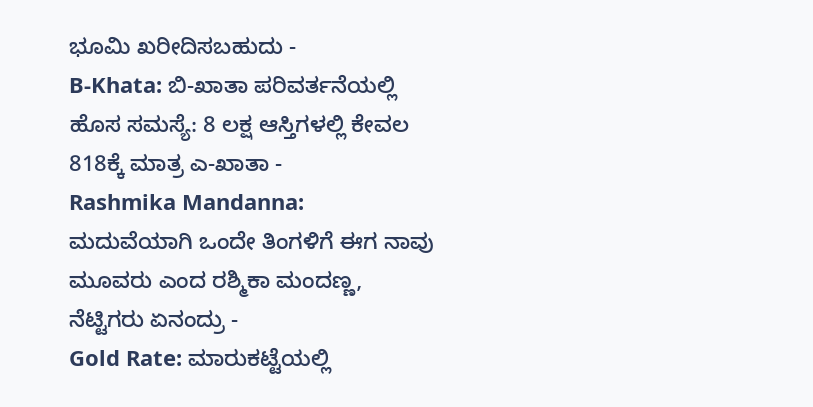ಭೂಮಿ ಖರೀದಿಸಬಹುದು -
B-Khata: ಬಿ-ಖಾತಾ ಪರಿವರ್ತನೆಯಲ್ಲಿ ಹೊಸ ಸಮಸ್ಯೆ: 8 ಲಕ್ಷ ಆಸ್ತಿಗಳಲ್ಲಿ ಕೇವಲ 818ಕ್ಕೆ ಮಾತ್ರ ಎ-ಖಾತಾ -
Rashmika Mandanna: ಮದುವೆಯಾಗಿ ಒಂದೇ ತಿಂಗಳಿಗೆ ಈಗ ನಾವು ಮೂವರು ಎಂದ ರಶ್ಮಿಕಾ ಮಂದಣ್ಣ, ನೆಟ್ಟಿಗರು ಏನಂದ್ರು -
Gold Rate: ಮಾರುಕಟ್ಟೆಯಲ್ಲಿ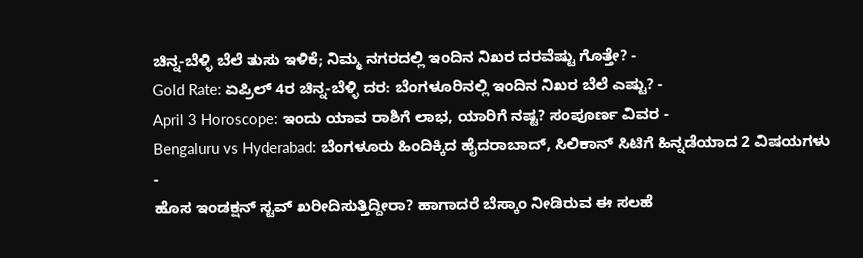ಚಿನ್ನ-ಬೆಳ್ಳಿ ಬೆಲೆ ತುಸು ಇಳಿಕೆ; ನಿಮ್ಮ ನಗರದಲ್ಲಿ ಇಂದಿನ ನಿಖರ ದರವೆಷ್ಟು ಗೊತ್ತೇ? -
Gold Rate: ಏಪ್ರಿಲ್ 4ರ ಚಿನ್ನ-ಬೆಳ್ಳಿ ದರ: ಬೆಂಗಳೂರಿನಲ್ಲಿ ಇಂದಿನ ನಿಖರ ಬೆಲೆ ಎಷ್ಟು? -
April 3 Horoscope: ಇಂದು ಯಾವ ರಾಶಿಗೆ ಲಾಭ, ಯಾರಿಗೆ ನಷ್ಟ? ಸಂಪೂರ್ಣ ವಿವರ -
Bengaluru vs Hyderabad: ಬೆಂಗಳೂರು ಹಿಂದಿಕ್ಕಿದ ಹೈದರಾಬಾದ್, ಸಿಲಿಕಾನ್ ಸಿಟಿಗೆ ಹಿನ್ನಡೆಯಾದ 2 ವಿಷಯಗಳು -
ಹೊಸ ಇಂಡಕ್ಷನ್ ಸ್ಟವ್ ಖರೀದಿಸುತ್ತಿದ್ದೀರಾ? ಹಾಗಾದರೆ ಬೆಸ್ಕಾಂ ನೀಡಿರುವ ಈ ಸಲಹೆ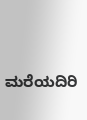ಮರೆಯದಿರಿ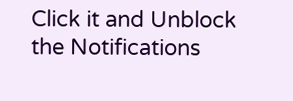Click it and Unblock the Notifications